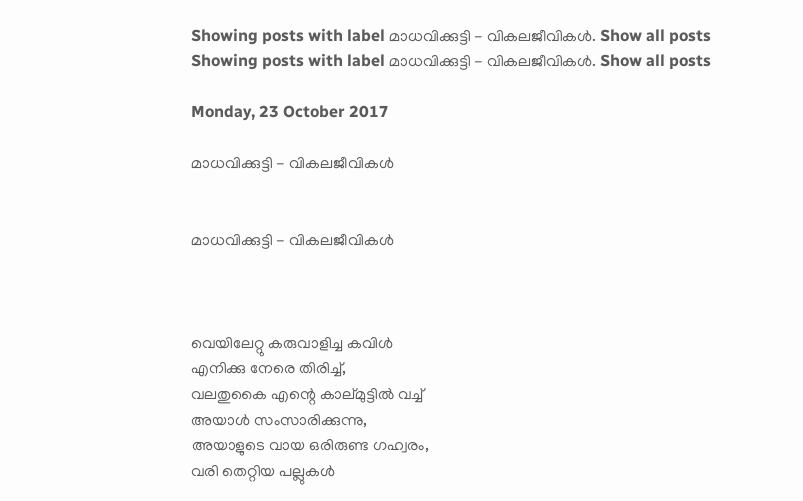Showing posts with label മാധവിക്കുട്ടി - വികലജീവികൾ. Show all posts
Showing posts with label മാധവിക്കുട്ടി - വികലജീവികൾ. Show all posts

Monday, 23 October 2017

മാധവിക്കുട്ടി - വികലജീവികൾ


മാധവിക്കുട്ടി - വികലജീവികൾ



വെയിലേറ്റു കരുവാളിച്ച കവിൾ
എനിക്കു നേരെ തിരിച്ച്,
വലതുകൈ എന്റെ കാല്മുട്ടിൽ വച്ച്
അയാൾ സംസാരിക്കുന്നു,
അയാളുടെ വായ ഒരിരുണ്ട ഗഹ്വരം,
വരി തെറ്റിയ പല്ലുകൾ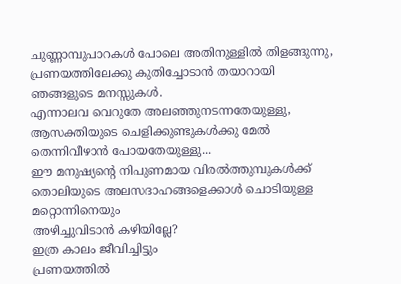ചുണ്ണാമ്പുപാറകൾ പോലെ അതിനുള്ളിൽ തിളങ്ങുന്നു,
പ്രണയത്തിലേക്കു കുതിച്ചോടാൻ തയാറായി
ഞങ്ങളുടെ മനസ്സുകൾ.
എന്നാലവ വെറുതേ അലഞ്ഞുനടന്നതേയുള്ളു,
ആസക്തിയുടെ ചെളിക്കുണ്ടുകൾക്കു മേൽ
തെന്നിവീഴാൻ പോയതേയുള്ളു...
ഈ മനുഷ്യന്റെ നിപുണമായ വിരൽത്തുമ്പുകൾക്ക്
തൊലിയുടെ അലസദാഹങ്ങളെക്കാൾ ചൊടിയുള്ള മറ്റൊന്നിനെയും
അഴിച്ചുവിടാൻ കഴിയില്ലേ?
ഇത്ര കാലം ജീവിച്ചിട്ടും
പ്രണയത്തിൽ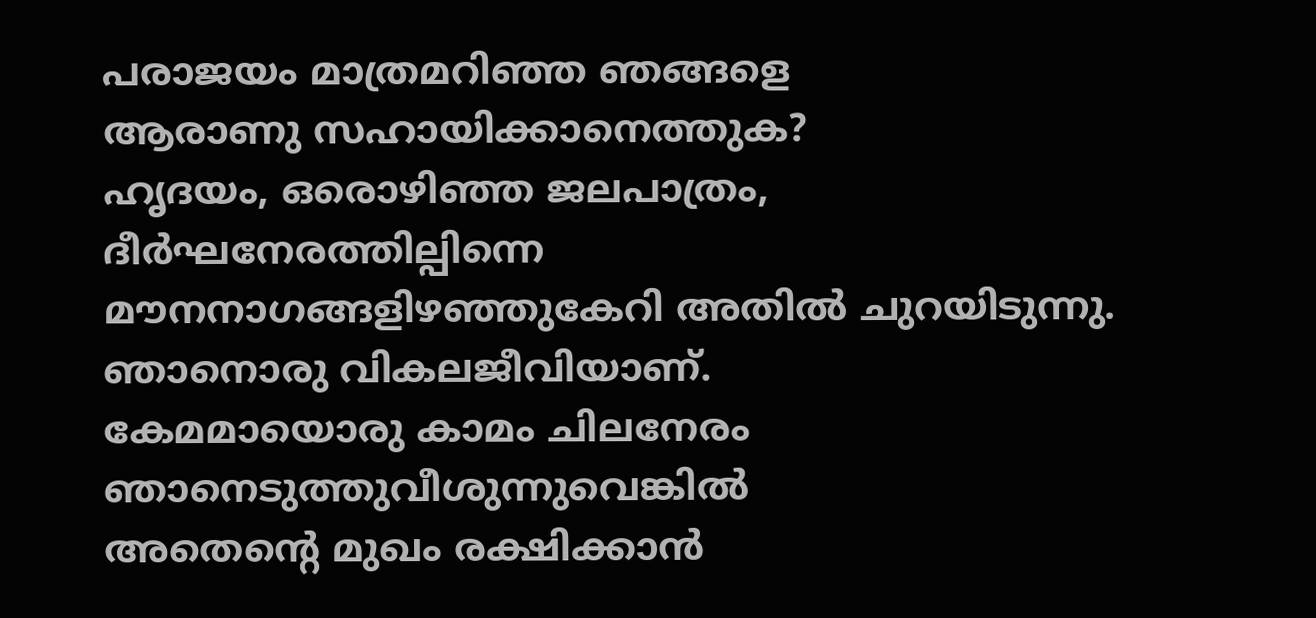പരാജയം മാത്രമറിഞ്ഞ ഞങ്ങളെ
ആരാണു സഹായിക്കാനെത്തുക?
ഹൃദയം, ഒരൊഴിഞ്ഞ ജലപാത്രം,
ദീർഘനേരത്തില്പിന്നെ
മൗനനാഗങ്ങളിഴഞ്ഞുകേറി അതിൽ ചുറയിടുന്നു.
ഞാനൊരു വികലജീവിയാണ്‌.
കേമമായൊരു കാമം ചിലനേരം ഞാനെടുത്തുവീശുന്നുവെങ്കിൽ
അതെന്റെ മുഖം രക്ഷിക്കാൻ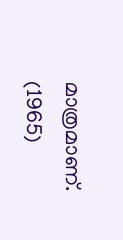മാത്രമാണ്‌.
(1965)